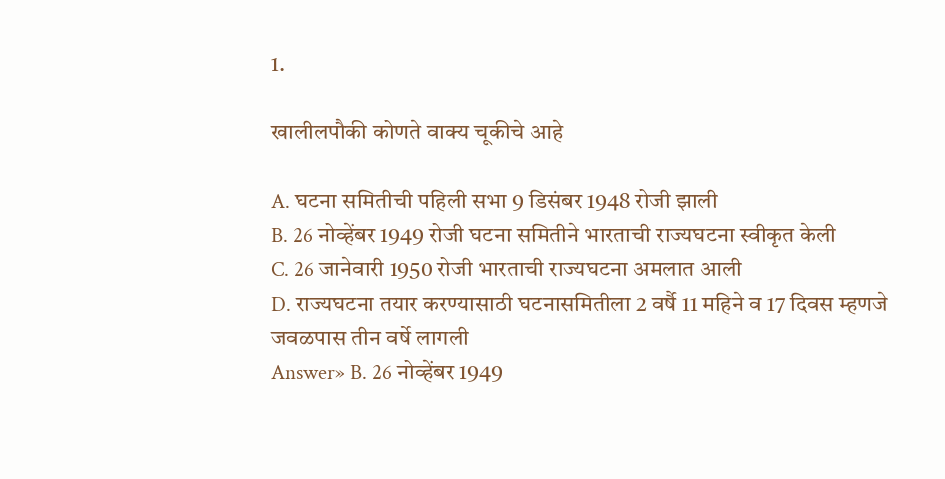1.

खालीलपौकी कोणते वाक्य चूकीचे आहे

A. घटना समितीची पहिली सभा 9 डिसंबर 1948 रोजी झाली
B. 26 नोव्हेंबर 1949 रोजी घटना समितीने भारताची राज्यघटना स्वीकृत केली
C. 26 जानेवारी 1950 रोजी भारताची राज्यघटना अमलात आली
D. राज्यघटना तयार करण्यासाठी घटनासमितीला 2 वर्षै 11 महिने व 17 दिवस म्हणजे जवळपास तीन वर्षे लागली
Answer» B. 26 नोव्हेंबर 1949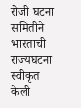रोजी घटना समितीने भारताची राज्यघटना स्वीकृत केली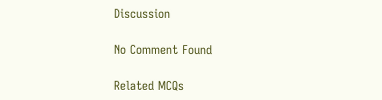Discussion

No Comment Found

Related MCQs